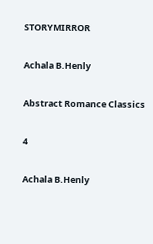STORYMIRROR

Achala B.Henly

Abstract Romance Classics

4

Achala B.Henly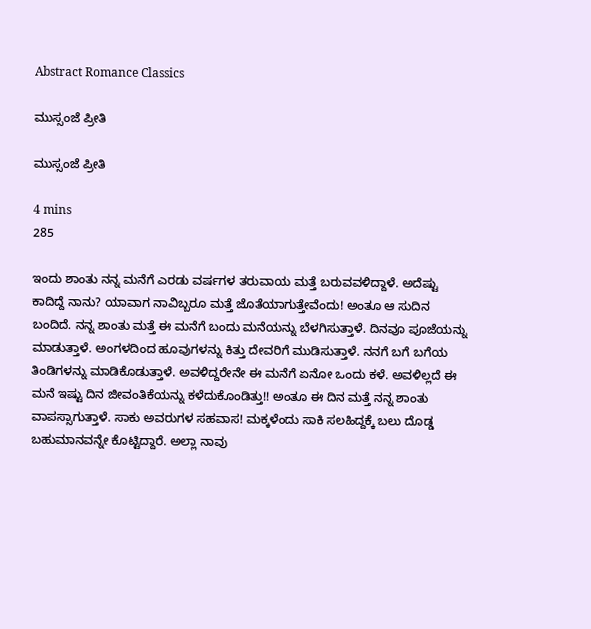Abstract Romance Classics

ಮುಸ್ಸಂಜೆ ಪ್ರೀತಿ

ಮುಸ್ಸಂಜೆ ಪ್ರೀತಿ

4 mins
285

ಇಂದು ಶಾಂತು ನನ್ನ ಮನೆಗೆ ಎರಡು ವರ್ಷಗಳ ತರುವಾಯ ಮತ್ತೆ ಬರುವವಳಿದ್ದಾಳೆ. ಅದೆಷ್ಟು ಕಾದಿದ್ದೆ ನಾನು? ಯಾವಾಗ ನಾವಿಬ್ಬರೂ ಮತ್ತೆ ಜೊತೆಯಾಗುತ್ತೇವೆಂದು! ಅಂತೂ ಆ ಸುದಿನ ಬಂದಿದೆ. ನನ್ನ ಶಾಂತು ಮತ್ತೆ ಈ ಮನೆಗೆ ಬಂದು ಮನೆಯನ್ನು ಬೆಳಗಿಸುತ್ತಾಳೆ. ದಿನವೂ ಪೂಜೆಯನ್ನು ಮಾಡುತ್ತಾಳೆ. ಅಂಗಳದಿಂದ ಹೂವುಗಳನ್ನು ಕಿತ್ತು ದೇವರಿಗೆ ಮುಡಿಸುತ್ತಾಳೆ. ನನಗೆ ಬಗೆ ಬಗೆಯ ತಿಂಡಿಗಳನ್ನು ಮಾಡಿಕೊಡುತ್ತಾಳೆ. ಅವಳಿದ್ದರೇನೇ ಈ ಮನೆಗೆ ಏನೋ ಒಂದು ಕಳೆ. ಅವಳಿಲ್ಲದೆ ಈ ಮನೆ ಇಷ್ಟು ದಿನ ಜೀವಂತಿಕೆಯನ್ನು ಕಳೆದುಕೊಂಡಿತ್ತು!! ಅಂತೂ ಈ ದಿನ ಮತ್ತೆ ನನ್ನ ಶಾಂತು ವಾಪಸ್ಸಾಗುತ್ತಾಳೆ. ಸಾಕು ಅವರುಗಳ ಸಹವಾಸ! ಮಕ್ಕಳೆಂದು ಸಾಕಿ ಸಲಹಿದ್ದಕ್ಕೆ ಬಲು ದೊಡ್ಡ ಬಹುಮಾನವನ್ನೇ ಕೊಟ್ಟಿದ್ದಾರೆ. ಅಲ್ಲಾ ನಾವು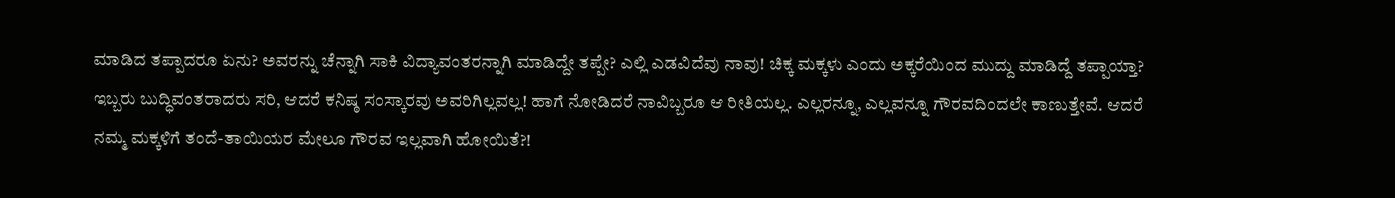ಮಾಡಿದ ತಪ್ಪಾದರೂ ಏನು? ಅವರನ್ನು ಚೆನ್ನಾಗಿ ಸಾಕಿ ವಿದ್ಯಾವಂತರನ್ನಾಗಿ ಮಾಡಿದ್ದೇ ತಪ್ಪೇ? ಎಲ್ಲಿ ಎಡವಿದೆವು ನಾವು! ಚಿಕ್ಕ ಮಕ್ಕಳು ಎಂದು ಅಕ್ಕರೆಯಿಂದ ಮುದ್ದು ಮಾಡಿದ್ದೆ ತಪ್ಪಾಯ್ತಾ? ಇಬ್ಬರು ಬುದ್ಧಿವಂತರಾದರು ಸರಿ, ಆದರೆ ಕನಿಷ್ಠ ಸಂಸ್ಕಾರವು ಅವರಿಗಿಲ್ಲವಲ್ಲ! ಹಾಗೆ ನೋಡಿದರೆ ನಾವಿಬ್ಬರೂ ಆ ರೀತಿಯಲ್ಲ. ಎಲ್ಲರನ್ನೂ, ಎಲ್ಲವನ್ನೂ ಗೌರವದಿಂದಲೇ ಕಾಣುತ್ತೇವೆ. ಆದರೆ ನಮ್ಮ ಮಕ್ಕಳಿಗೆ ತಂದೆ-ತಾಯಿಯರ ಮೇಲೂ ಗೌರವ ಇಲ್ಲವಾಗಿ ಹೋಯಿತೆ?!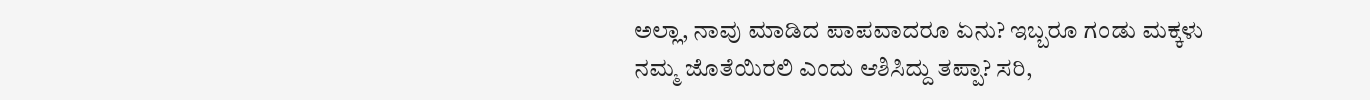ಅಲ್ಲಾ, ನಾವು ಮಾಡಿದ ಪಾಪವಾದರೂ ಏನು? ಇಬ್ಬರೂ ಗಂಡು ಮಕ್ಕಳು ನಮ್ಮ ಜೊತೆಯಿರಲಿ ಎಂದು ಆಶಿಸಿದ್ದು ತಪ್ಪಾ? ಸರಿ,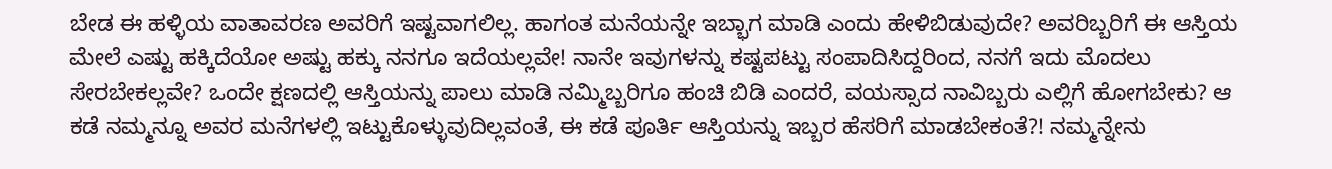ಬೇಡ ಈ ಹಳ್ಳಿಯ ವಾತಾವರಣ ಅವರಿಗೆ ಇಷ್ಟವಾಗಲಿಲ್ಲ. ಹಾಗಂತ ಮನೆಯನ್ನೇ ಇಬ್ಭಾಗ ಮಾಡಿ ಎಂದು ಹೇಳಿಬಿಡುವುದೇ? ಅವರಿಬ್ಬರಿಗೆ ಈ ಆಸ್ತಿಯ ಮೇಲೆ ಎಷ್ಟು ಹಕ್ಕಿದೆಯೋ ಅಷ್ಟು ಹಕ್ಕು ನನಗೂ ಇದೆಯಲ್ಲವೇ! ನಾನೇ ಇವುಗಳನ್ನು ಕಷ್ಟಪಟ್ಟು ಸಂಪಾದಿಸಿದ್ದರಿಂದ, ನನಗೆ ಇದು ಮೊದಲು ಸೇರಬೇಕಲ್ಲವೇ? ಒಂದೇ ಕ್ಷಣದಲ್ಲಿ ಆಸ್ತಿಯನ್ನು ಪಾಲು ಮಾಡಿ ನಮ್ಮಿಬ್ಬರಿಗೂ ಹಂಚಿ ಬಿಡಿ ಎಂದರೆ, ವಯಸ್ಸಾದ ನಾವಿಬ್ಬರು ಎಲ್ಲಿಗೆ ಹೋಗಬೇಕು? ಆ ಕಡೆ ನಮ್ಮನ್ನೂ ಅವರ ಮನೆಗಳಲ್ಲಿ ಇಟ್ಟುಕೊಳ್ಳುವುದಿಲ್ಲವಂತೆ, ಈ ಕಡೆ ಪೂರ್ತಿ ಆಸ್ತಿಯನ್ನು ಇಬ್ಬರ ಹೆಸರಿಗೆ ಮಾಡಬೇಕಂತೆ?! ನಮ್ಮನ್ನೇನು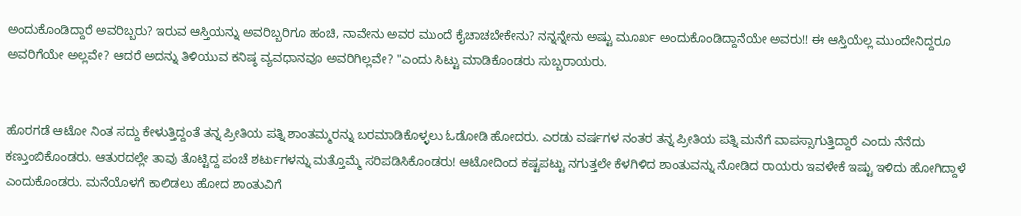ಅಂದುಕೊಂಡಿದ್ದಾರೆ ಅವರಿಬ್ಬರು? ಇರುವ ಆಸ್ತಿಯನ್ನು ಅವರಿಬ್ಬರಿಗೂ ಹಂಚಿ, ನಾವೇನು ಅವರ ಮುಂದೆ ಕೈಚಾಚಬೇಕೇನು? ನನ್ನನ್ನೇನು ಅಷ್ಟು ಮೂರ್ಖ ಅಂದುಕೊಂಡಿದ್ದಾನೆಯೇ ಅವರು!! ಈ ಆಸ್ತಿಯೆಲ್ಲ ಮುಂದೇನಿದ್ದರೂ ಅವರಿಗೆಯೇ ಅಲ್ಲವೇ? ಆದರೆ ಅದನ್ನು ತಿಳಿಯುವ ಕನಿಷ್ಠ ವ್ಯವಧಾನವೂ ಅವರಿಗಿಲ್ಲವೇ? "ಎಂದು ಸಿಟ್ಟು ಮಾಡಿಕೊಂಡರು ಸುಬ್ಬರಾಯರು.


ಹೊರಗಡೆ ಆಟೋ ನಿಂತ ಸದ್ದು ಕೇಳುತ್ತಿದ್ದಂತೆ ತನ್ನ ಪ್ರೀತಿಯ ಪತ್ನಿ ಶಾಂತಮ್ಮರನ್ನು ಬರಮಾಡಿಕೊಳ್ಳಲು ಓಡೋಡಿ ಹೋದರು. ಎರಡು ವರ್ಷಗಳ ನಂತರ ತನ್ನ ಪ್ರೀತಿಯ ಪತ್ನಿ ಮನೆಗೆ ವಾಪಸ್ಸಾಗುತ್ತಿದ್ದಾರೆ ಎಂದು ನೆನೆದು ಕಣ್ತುಂಬಿಕೊಂಡರು. ಆತುರದಲ್ಲೇ ತಾವು ತೊಟ್ಟಿದ್ದ ಪಂಚೆ ಶರ್ಟುಗಳನ್ನು ಮತ್ತೊಮ್ಮೆ ಸರಿಪಡಿಸಿಕೊಂಡರು! ಆಟೋದಿಂದ ಕಷ್ಟಪಟ್ಟು ನಗುತ್ತಲೇ ಕೆಳಗಿಳಿದ ಶಾಂತುವನ್ನು ನೋಡಿದ ರಾಯರು ಇವಳೇಕೆ ಇಷ್ಟು ಇಳಿದು ಹೋಗಿದ್ದಾಳೆ ಎಂದುಕೊಂಡರು. ಮನೆಯೊಳಗೆ ಕಾಲಿಡಲು ಹೋದ ಶಾಂತುವಿಗೆ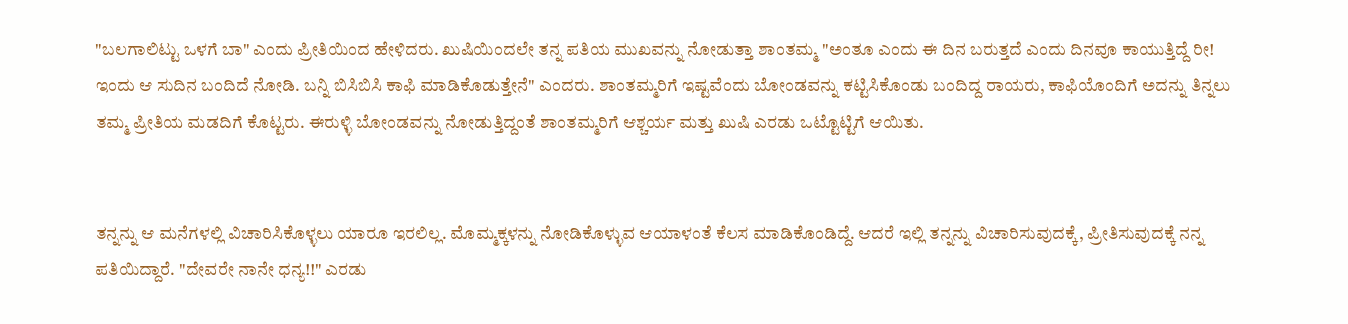"ಬಲಗಾಲಿಟ್ಟು ಒಳಗೆ ಬಾ" ಎಂದು ಪ್ರೀತಿಯಿಂದ ಹೇಳಿದರು. ಖುಷಿಯಿಂದಲೇ ತನ್ನ ಪತಿಯ ಮುಖವನ್ನು ನೋಡುತ್ತಾ ಶಾಂತಮ್ಮ "ಅಂತೂ ಎಂದು ಈ ದಿನ ಬರುತ್ತದೆ ಎಂದು ದಿನವೂ ಕಾಯುತ್ತಿದ್ದೆ ರೀ! ಇಂದು ಆ ಸುದಿನ ಬಂದಿದೆ ನೋಡಿ. ಬನ್ನಿ ಬಿಸಿಬಿಸಿ ಕಾಫಿ ಮಾಡಿಕೊಡುತ್ತೇನೆ" ಎಂದರು. ಶಾಂತಮ್ಮರಿಗೆ ಇಷ್ಟವೆಂದು ಬೋಂಡವನ್ನು ಕಟ್ಟಿಸಿಕೊಂಡು ಬಂದಿದ್ದ ರಾಯರು, ಕಾಫಿಯೊಂದಿಗೆ ಅದನ್ನು ತಿನ್ನಲು ತಮ್ಮ ಪ್ರೀತಿಯ ಮಡದಿಗೆ ಕೊಟ್ಟರು. ಈರುಳ್ಳಿ ಬೋಂಡವನ್ನು ನೋಡುತ್ತಿದ್ದಂತೆ ಶಾಂತಮ್ಮರಿಗೆ ಆಶ್ಚರ್ಯ ಮತ್ತು ಖುಷಿ ಎರಡು ಒಟ್ಟೊಟ್ಟಿಗೆ ಆಯಿತು.


ತನ್ನನ್ನು ಆ ಮನೆಗಳಲ್ಲಿ ವಿಚಾರಿಸಿಕೊಳ್ಳಲು ಯಾರೂ ಇರಲಿಲ್ಲ. ಮೊಮ್ಮಕ್ಕಳನ್ನು ನೋಡಿಕೊಳ್ಳುವ ಆಯಾಳಂತೆ ಕೆಲಸ ಮಾಡಿಕೊಂಡಿದ್ದೆ. ಆದರೆ ಇಲ್ಲಿ ತನ್ನನ್ನು ವಿಚಾರಿಸುವುದಕ್ಕೆ, ಪ್ರೀತಿಸುವುದಕ್ಕೆ ನನ್ನ ಪತಿಯಿದ್ದಾರೆ. "ದೇವರೇ ನಾನೇ ಧನ್ಯ!!" ಎರಡು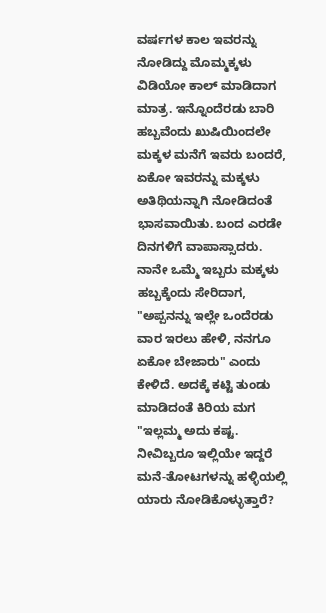ವರ್ಷಗಳ ಕಾಲ ಇವರನ್ನು ನೋಡಿದ್ದು ಮೊಮ್ಮಕ್ಕಳು ವಿಡಿಯೋ ಕಾಲ್ ಮಾಡಿದಾಗ ಮಾತ್ರ. ಇನ್ನೊಂದೆರಡು ಬಾರಿ ಹಬ್ಬವೆಂದು ಖುಷಿಯಿಂದಲೇ ಮಕ್ಕಳ ಮನೆಗೆ ಇವರು ಬಂದರೆ, ಏಕೋ ಇವರನ್ನು ಮಕ್ಕಳು ಅತಿಥಿಯನ್ನಾಗಿ ನೋಡಿದಂತೆ ಭಾಸವಾಯಿತು. ಬಂದ ಎರಡೇ ದಿನಗಳಿಗೆ ವಾಪಾಸ್ಸಾದರು. ನಾನೇ ಒಮ್ಮೆ ಇಬ್ಬರು ಮಕ್ಕಳು ಹಬ್ಬಕ್ಕೆಂದು ಸೇರಿದಾಗ, "ಅಪ್ಪನನ್ನು ಇಲ್ಲೇ ಒಂದೆರಡು ವಾರ ಇರಲು ಹೇಳಿ, ನನಗೂ ಏಕೋ ಬೇಜಾರು" ಎಂದು ಕೇಳಿದೆ. ಅದಕ್ಕೆ ಕಟ್ಟಿ ತುಂಡು ಮಾಡಿದಂತೆ ಕಿರಿಯ ಮಗ "ಇಲ್ಲಮ್ಮ ಅದು ಕಷ್ಟ. ನೀವಿಬ್ಬರೂ ಇಲ್ಲಿಯೇ ಇದ್ದರೆ ಮನೆ-ತೋಟಗಳನ್ನು ಹಳ್ಳಿಯಲ್ಲಿ ಯಾರು ನೋಡಿಕೊಳ್ಳುತ್ತಾರೆ?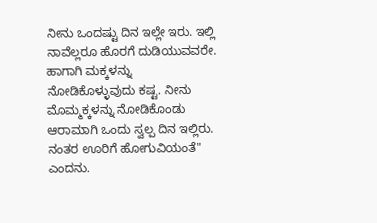ನೀನು ಒಂದಷ್ಟು ದಿನ ಇಲ್ಲೇ ಇರು. ಇಲ್ಲಿ ನಾವೆಲ್ಲರೂ ಹೊರಗೆ ದುಡಿಯುವವರೇ. ಹಾಗಾಗಿ ಮಕ್ಕಳನ್ನು ನೋಡಿಕೊಳ್ಳುವುದು ಕಷ್ಟ. ನೀನು ಮೊಮ್ಮಕ್ಕಳನ್ನು ನೋಡಿಕೊಂಡು ಆರಾಮಾಗಿ ಒಂದು ಸ್ವಲ್ಪ ದಿನ ಇಲ್ಲಿರು. ನಂತರ ಊರಿಗೆ ಹೋಗುವಿಯಂತೆ" ಎಂದನು.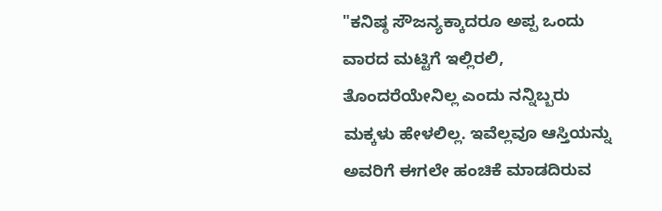"ಕನಿಷ್ಠ ಸೌಜನ್ಯಕ್ಕಾದರೂ ಅಪ್ಪ ಒಂದು ವಾರದ ಮಟ್ಟಿಗೆ ಇಲ್ಲಿರಲಿ, ತೊಂದರೆಯೇನಿಲ್ಲ ಎಂದು ನನ್ನಿಬ್ಬರು ಮಕ್ಕಳು ಹೇಳಲಿಲ್ಲ. ಇವೆಲ್ಲವೂ ಆಸ್ತಿಯನ್ನು ಅವರಿಗೆ ಈಗಲೇ ಹಂಚಿಕೆ ಮಾಡದಿರುವ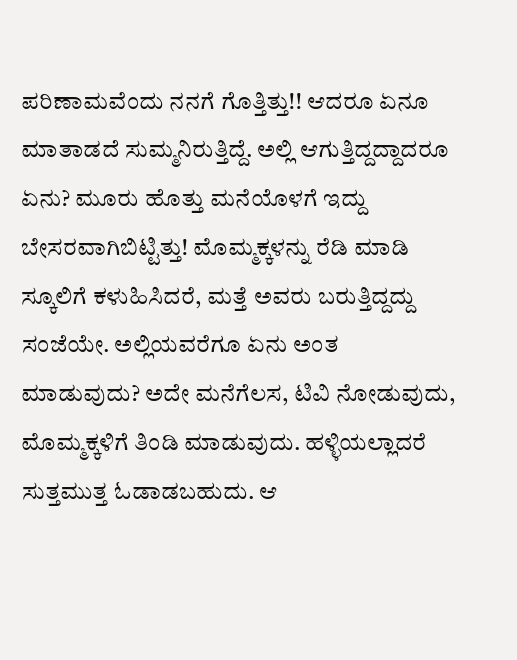ಪರಿಣಾಮವೆಂದು ನನಗೆ ಗೊತ್ತಿತ್ತು!! ಆದರೂ ಏನೂ ಮಾತಾಡದೆ ಸುಮ್ಮನಿರುತ್ತಿದ್ದೆ. ಅಲ್ಲಿ ಆಗುತ್ತಿದ್ದದ್ದಾದರೂ ಏನು? ಮೂರು ಹೊತ್ತು ಮನೆಯೊಳಗೆ ಇದ್ದು ಬೇಸರವಾಗಿಬಿಟ್ಟಿತ್ತು! ಮೊಮ್ಮಕ್ಕಳನ್ನು ರೆಡಿ ಮಾಡಿ ಸ್ಕೂಲಿಗೆ ಕಳುಹಿಸಿದರೆ, ಮತ್ತೆ ಅವರು ಬರುತ್ತಿದ್ದದ್ದು ಸಂಜೆಯೇ. ಅಲ್ಲಿಯವರೆಗೂ ಏನು ಅಂತ ಮಾಡುವುದು? ಅದೇ ಮನೆಗೆಲಸ, ಟಿವಿ ನೋಡುವುದು, ಮೊಮ್ಮಕ್ಕಳಿಗೆ ತಿಂಡಿ ಮಾಡುವುದು. ಹಳ್ಳಿಯಲ್ಲಾದರೆ ಸುತ್ತಮುತ್ತ ಓಡಾಡಬಹುದು. ಆ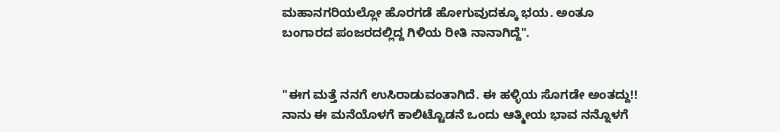ಮಹಾನಗರಿಯಲ್ಲೋ ಹೊರಗಡೆ ಹೋಗುವುದಕ್ಕೂ ಭಯ. ಅಂತೂ ಬಂಗಾರದ ಪಂಜರದಲ್ಲಿದ್ದ ಗಿಳಿಯ ರೀತಿ ನಾನಾಗಿದ್ದೆ".


"ಈಗ ಮತ್ತೆ ನನಗೆ ಉಸಿರಾಡುವಂತಾಗಿದೆ. ಈ ಹಳ್ಳಿಯ ಸೊಗಡೇ ಅಂತದ್ದು!! ನಾನು ಈ ಮನೆಯೊಳಗೆ ಕಾಲಿಟ್ಟೊಡನೆ ಒಂದು ಆತ್ಮೀಯ ಭಾವ ನನ್ನೊಳಗೆ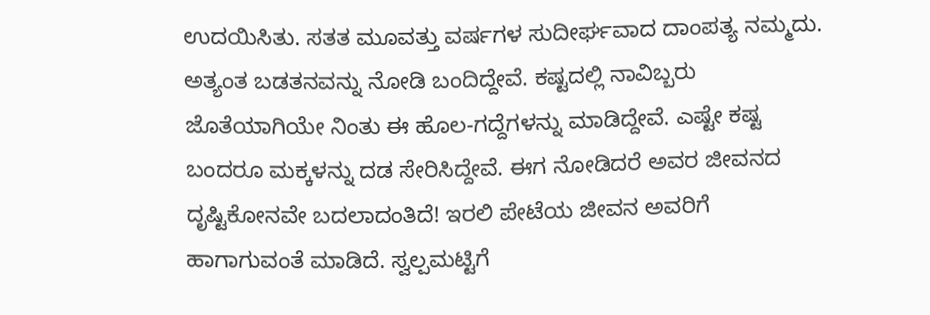ಉದಯಿಸಿತು. ಸತತ ಮೂವತ್ತು ವರ್ಷಗಳ ಸುದೀರ್ಘವಾದ ದಾಂಪತ್ಯ ನಮ್ಮದು. ಅತ್ಯಂತ ಬಡತನವನ್ನು ನೋಡಿ ಬಂದಿದ್ದೇವೆ. ಕಷ್ಟದಲ್ಲಿ ನಾವಿಬ್ಬರು ಜೊತೆಯಾಗಿಯೇ ನಿಂತು ಈ ಹೊಲ-ಗದ್ದೆಗಳನ್ನು ಮಾಡಿದ್ದೇವೆ. ಎಷ್ಟೇ ಕಷ್ಟ ಬಂದರೂ ಮಕ್ಕಳನ್ನು ದಡ ಸೇರಿಸಿದ್ದೇವೆ. ಈಗ ನೋಡಿದರೆ ಅವರ ಜೀವನದ ದೃಷ್ಟಿಕೋನವೇ ಬದಲಾದಂತಿದೆ! ಇರಲಿ ಪೇಟೆಯ ಜೀವನ ಅವರಿಗೆ ಹಾಗಾಗುವಂತೆ ಮಾಡಿದೆ. ಸ್ವಲ್ಪಮಟ್ಟಿಗೆ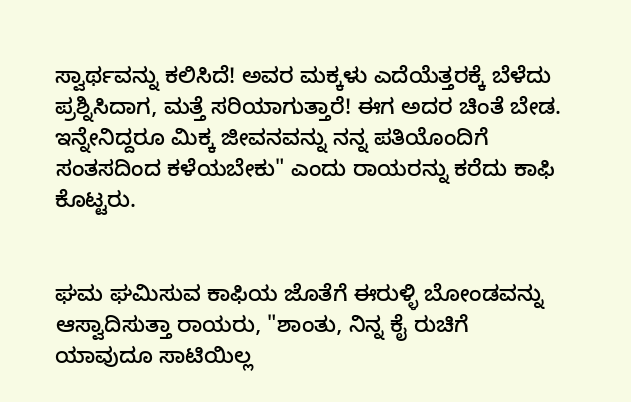ಸ್ವಾರ್ಥವನ್ನು ಕಲಿಸಿದೆ! ಅವರ ಮಕ್ಕಳು ಎದೆಯೆತ್ತರಕ್ಕೆ ಬೆಳೆದು ಪ್ರಶ್ನಿಸಿದಾಗ, ಮತ್ತೆ ಸರಿಯಾಗುತ್ತಾರೆ! ಈಗ ಅದರ ಚಿಂತೆ ಬೇಡ. ಇನ್ನೇನಿದ್ದರೂ ಮಿಕ್ಕ ಜೀವನವನ್ನು ನನ್ನ ಪತಿಯೊಂದಿಗೆ ಸಂತಸದಿಂದ ಕಳೆಯಬೇಕು" ಎಂದು ರಾಯರನ್ನು ಕರೆದು ಕಾಫಿ ಕೊಟ್ಟರು.


ಘಮ ಘಮಿಸುವ ಕಾಫಿಯ ಜೊತೆಗೆ ಈರುಳ್ಳಿ ಬೋಂಡವನ್ನು ಆಸ್ವಾದಿಸುತ್ತಾ ರಾಯರು, "ಶಾಂತು, ನಿನ್ನ ಕೈ ರುಚಿಗೆ ಯಾವುದೂ ಸಾಟಿಯಿಲ್ಲ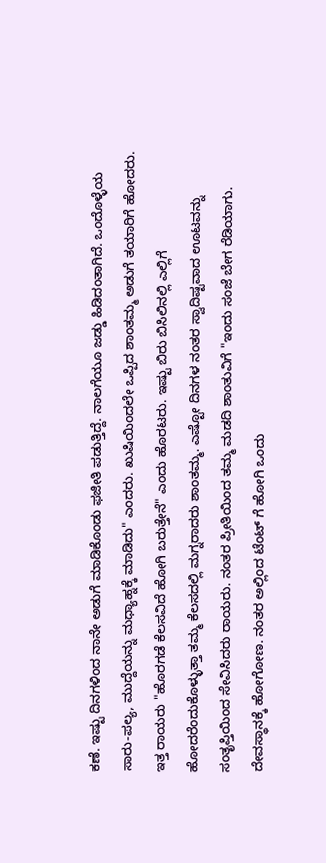ಕಣೆ. ಇಷ್ಟು ದಿನಗಳಿಂದ ನಾನೇ ಅಡುಗೆ ಮಾಡಿಕೊಂಡು ಫಜೀತಿ ಪಡುತ್ತಿದ್ದೆ. ನಾಲಗೆಯೂ ಜಡ್ಡು ಹಿಡಿದಂತಾಗಿದೆ. ಒಂದೊಳ್ಳೆಯ ಸಾರು-ಪಲ್ಯ, ಮುದ್ದೆಯನ್ನು ಮಧ್ಯಾಹ್ನಕ್ಕೆ ಮಾಡಿದು" ಎಂದರು. ಖುಷಿಯಿಂದಲೇ ಒಪ್ಪಿದ ಶಾಂತಮ್ಮ ಅಡುಗೆ ತಯಾರಿಗೆ ಹೋದರು. ಇತ್ತ ರಾಯರು "ಹೊರಗಡೆ ಕೆಲಸವಿದೆ ಹೋಗಿ ಬರುತ್ತೇನೆ" ಎಂದು ಹೊರಟರು. ಇಷ್ಟು ಬಿರು ಬಿಸಿಲಿನಲ್ಲಿ ಎಲ್ಲಿಗೆ ಹೋದರೆಂದುಕೊಳ್ಳುತ್ತಾ ತಮ್ಮ ಕೆಲಸದಲ್ಲಿ ಮಗ್ನರಾದರು ಶಾಂತಮ್ಮ. ಎಷ್ಟೋ ದಿನಗಳ ನಂತರ ಸ್ವಾದಿಷ್ಟವಾದ ಊಟವನ್ನು ಸಂತೃಪ್ತಿಯಿಂದ ಸೇವಿಸಿದರು ರಾಯರು. ನಂತರ ಪ್ರೀತಿಯಿಂದ ತಮ್ಮ ಮಡದಿ ಶಾಂತುವಿಗೆ "ಇಂದು ಸಂಜೆ ಬೇಗ ರೆಡಿಯಾಗು. ದೇವಸ್ಥಾನಕ್ಕೆ ಹೋಗೋಣ. ನಂತರ ಅಲ್ಲಿಂದ ಟೆಂಟ್ ಗೆ ಹೋಗಿ ಒಂದು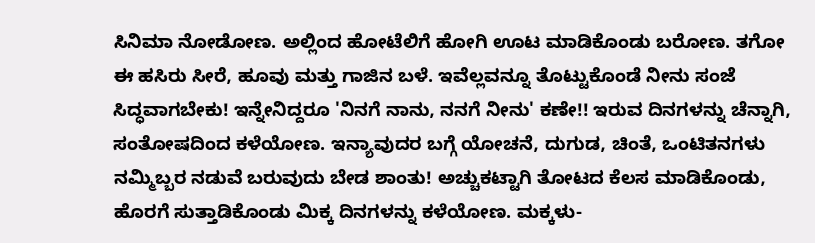ಸಿನಿಮಾ ನೋಡೋಣ. ಅಲ್ಲಿಂದ ಹೋಟೆಲಿಗೆ ಹೋಗಿ ಊಟ ಮಾಡಿಕೊಂಡು ಬರೋಣ. ತಗೋ ಈ ಹಸಿರು ಸೀರೆ, ಹೂವು ಮತ್ತು ಗಾಜಿನ ಬಳೆ. ಇವೆಲ್ಲವನ್ನೂ ತೊಟ್ಟುಕೊಂಡೆ ನೀನು ಸಂಜೆ ಸಿದ್ಧವಾಗಬೇಕು! ಇನ್ನೇನಿದ್ದರೂ 'ನಿನಗೆ ನಾನು, ನನಗೆ ನೀನು' ಕಣೇ!! ಇರುವ ದಿನಗಳನ್ನು ಚೆನ್ನಾಗಿ, ಸಂತೋಷದಿಂದ ಕಳೆಯೋಣ. ಇನ್ಯಾವುದರ ಬಗ್ಗೆ ಯೋಚನೆ, ದುಗುಡ, ಚಿಂತೆ, ಒಂಟಿತನಗಳು ನಮ್ಮಿಬ್ಬರ ನಡುವೆ ಬರುವುದು ಬೇಡ ಶಾಂತು! ಅಚ್ಚುಕಟ್ಟಾಗಿ ತೋಟದ ಕೆಲಸ ಮಾಡಿಕೊಂಡು, ಹೊರಗೆ ಸುತ್ತಾಡಿಕೊಂಡು ಮಿಕ್ಕ ದಿನಗಳನ್ನು ಕಳೆಯೋಣ. ಮಕ್ಕಳು-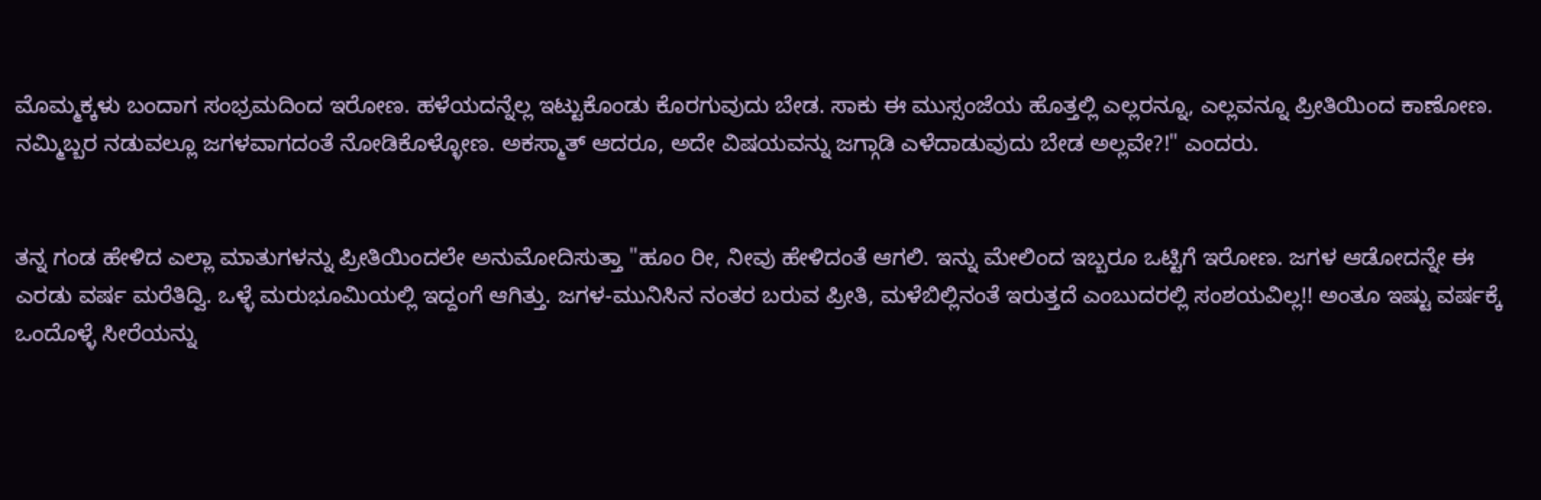ಮೊಮ್ಮಕ್ಕಳು ಬಂದಾಗ ಸಂಭ್ರಮದಿಂದ ಇರೋಣ. ಹಳೆಯದನ್ನೆಲ್ಲ ಇಟ್ಟುಕೊಂಡು ಕೊರಗುವುದು ಬೇಡ. ಸಾಕು ಈ ಮುಸ್ಸಂಜೆಯ ಹೊತ್ತಲ್ಲಿ ಎಲ್ಲರನ್ನೂ, ಎಲ್ಲವನ್ನೂ ಪ್ರೀತಿಯಿಂದ ಕಾಣೋಣ. ನಮ್ಮಿಬ್ಬರ ನಡುವಲ್ಲೂ ಜಗಳವಾಗದಂತೆ ನೋಡಿಕೊಳ್ಳೋಣ. ಅಕಸ್ಮಾತ್ ಆದರೂ, ಅದೇ ವಿಷಯವನ್ನು ಜಗ್ಗಾಡಿ ಎಳೆದಾಡುವುದು ಬೇಡ ಅಲ್ಲವೇ?!" ಎಂದರು.


ತನ್ನ ಗಂಡ ಹೇಳಿದ ಎಲ್ಲಾ ಮಾತುಗಳನ್ನು ಪ್ರೀತಿಯಿಂದಲೇ ಅನುಮೋದಿಸುತ್ತಾ "ಹೂಂ ರೀ, ನೀವು ಹೇಳಿದಂತೆ ಆಗಲಿ. ಇನ್ನು ಮೇಲಿಂದ ಇಬ್ಬರೂ ಒಟ್ಟಿಗೆ ಇರೋಣ. ಜಗಳ ಆಡೋದನ್ನೇ ಈ ಎರಡು ವರ್ಷ ಮರೆತಿದ್ವಿ. ಒಳ್ಳೆ ಮರುಭೂಮಿಯಲ್ಲಿ ಇದ್ದಂಗೆ ಆಗಿತ್ತು. ಜಗಳ-ಮುನಿಸಿನ ನಂತರ ಬರುವ ಪ್ರೀತಿ, ಮಳೆಬಿಲ್ಲಿನಂತೆ ಇರುತ್ತದೆ ಎಂಬುದರಲ್ಲಿ ಸಂಶಯವಿಲ್ಲ!! ಅಂತೂ ಇಷ್ಟು ವರ್ಷಕ್ಕೆ ಒಂದೊಳ್ಳೆ ಸೀರೆಯನ್ನು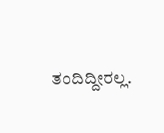ತಂದಿದ್ದೀರಲ್ಲ.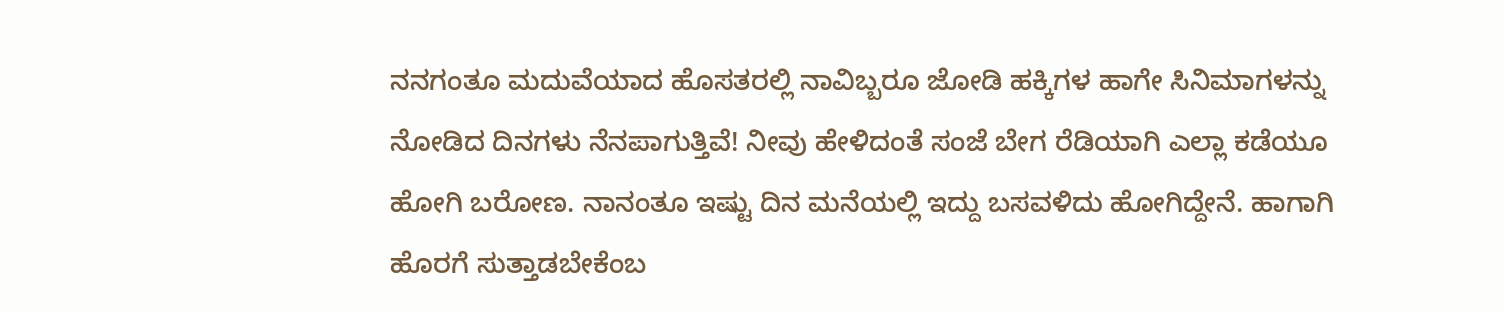ನನಗಂತೂ ಮದುವೆಯಾದ ಹೊಸತರಲ್ಲಿ ನಾವಿಬ್ಬರೂ ಜೋಡಿ ಹಕ್ಕಿಗಳ ಹಾಗೇ ಸಿನಿಮಾಗಳನ್ನು ನೋಡಿದ ದಿನಗಳು ನೆನಪಾಗುತ್ತಿವೆ! ನೀವು ಹೇಳಿದಂತೆ ಸಂಜೆ ಬೇಗ ರೆಡಿಯಾಗಿ ಎಲ್ಲಾ ಕಡೆಯೂ ಹೋಗಿ ಬರೋಣ. ನಾನಂತೂ ಇಷ್ಟು ದಿನ ಮನೆಯಲ್ಲಿ ಇದ್ದು ಬಸವಳಿದು ಹೋಗಿದ್ದೇನೆ. ಹಾಗಾಗಿ ಹೊರಗೆ ಸುತ್ತಾಡಬೇಕೆಂಬ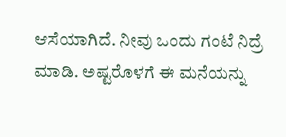ಆಸೆಯಾಗಿದೆ. ನೀವು ಒಂದು ಗಂಟೆ ನಿದ್ರೆ ಮಾಡಿ. ಅಷ್ಟರೊಳಗೆ ಈ ಮನೆಯನ್ನು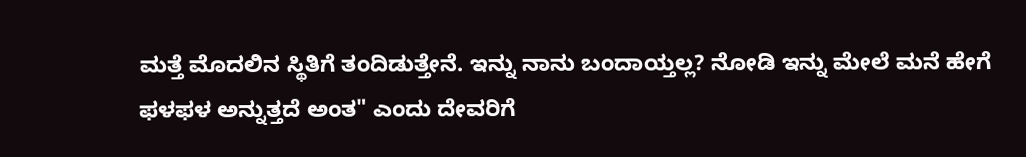ಮತ್ತೆ ಮೊದಲಿನ ಸ್ಥಿತಿಗೆ ತಂದಿಡುತ್ತೇನೆ. ಇನ್ನು ನಾನು ಬಂದಾಯ್ತಲ್ಲ? ನೋಡಿ ಇನ್ನು ಮೇಲೆ ಮನೆ ಹೇಗೆ ಫಳಫಳ ಅನ್ನುತ್ತದೆ ಅಂತ" ಎಂದು ದೇವರಿಗೆ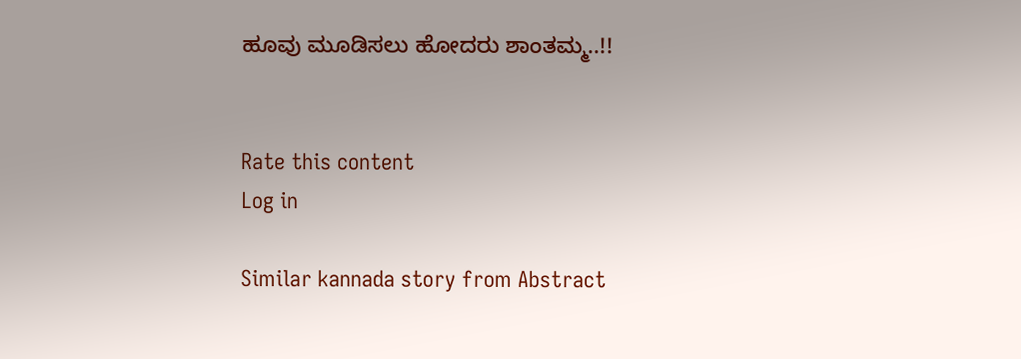ಹೂವು ಮೂಡಿಸಲು ಹೋದರು ಶಾಂತಮ್ಮ..!!


Rate this content
Log in

Similar kannada story from Abstract